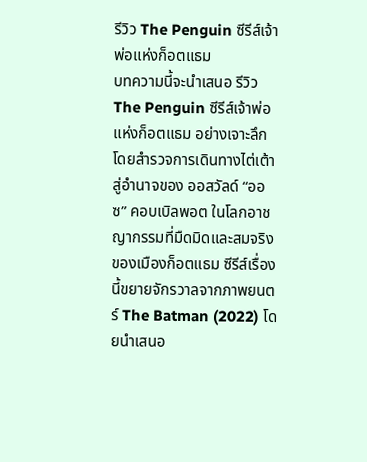รีวิว The Penguin ซีรีส์เจ้าพ่อแห่งก็อตแธม
บทความนี้จะนำเสนอ รีวิว The Penguin ซีรีส์เจ้าพ่อแห่งก็อตแธม อย่างเจาะลึก โดยสำรวจการเดินทางไต่เต้าสู่อำนาจของ ออสวัลด์ “ออซ” คอบเบิลพอต ในโลกอาชญากรรมที่มืดมิดและสมจริงของเมืองก็อตแธม ซีรีส์เรื่องนี้ขยายจักรวาลจากภาพยนตร์ The Batman (2022) โดยนำเสนอ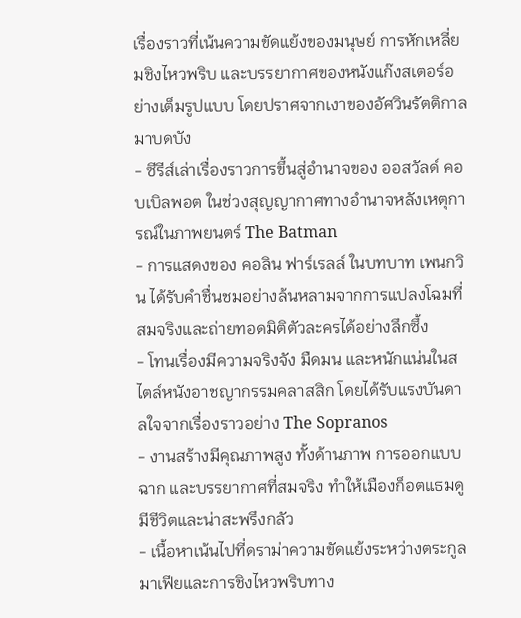เรื่องราวที่เน้นความขัดแย้งของมนุษย์ การหักเหลี่ยมชิงไหวพริบ และบรรยากาศของหนังแก๊งสเตอร์อย่างเต็มรูปแบบ โดยปราศจากเงาของอัศวินรัตติกาลมาบดบัง
- ซีรีส์เล่าเรื่องราวการขึ้นสู่อำนาจของ ออสวัลด์ คอบเบิลพอต ในช่วงสุญญากาศทางอำนาจหลังเหตุการณ์ในภาพยนตร์ The Batman
- การแสดงของ คอลิน ฟาร์เรลล์ ในบทบาท เพนกวิน ได้รับคำชื่นชมอย่างล้นหลามจากการแปลงโฉมที่สมจริงและถ่ายทอดมิติตัวละครได้อย่างลึกซึ้ง
- โทนเรื่องมีความจริงจัง มืดมน และหนักแน่นในสไตล์หนังอาชญากรรมคลาสสิก โดยได้รับแรงบันดาลใจจากเรื่องราวอย่าง The Sopranos
- งานสร้างมีคุณภาพสูง ทั้งด้านภาพ การออกแบบฉาก และบรรยากาศที่สมจริง ทำให้เมืองก็อตแธมดูมีชีวิตและน่าสะพรึงกลัว
- เนื้อหาเน้นไปที่ดราม่าความขัดแย้งระหว่างตระกูลมาเฟียและการชิงไหวพริบทาง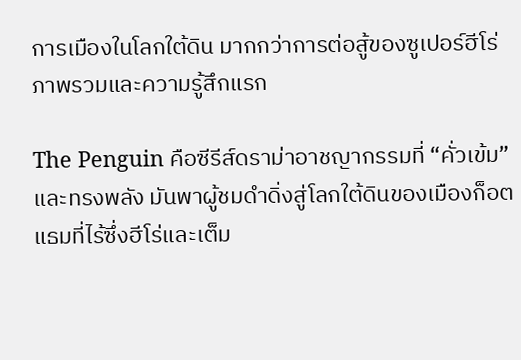การเมืองในโลกใต้ดิน มากกว่าการต่อสู้ของซูเปอร์ฮีโร่
ภาพรวมและความรู้สึกแรก

The Penguin คือซีรีส์ดราม่าอาชญากรรมที่ “คั่วเข้ม” และทรงพลัง มันพาผู้ชมดำดิ่งสู่โลกใต้ดินของเมืองก็อตแธมที่ไร้ซึ่งฮีโร่และเต็ม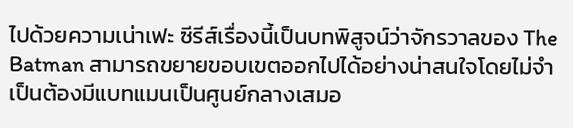ไปด้วยความเน่าเฟะ ซีรีส์เรื่องนี้เป็นบทพิสูจน์ว่าจักรวาลของ The Batman สามารถขยายขอบเขตออกไปได้อย่างน่าสนใจโดยไม่จำเป็นต้องมีแบทแมนเป็นศูนย์กลางเสมอ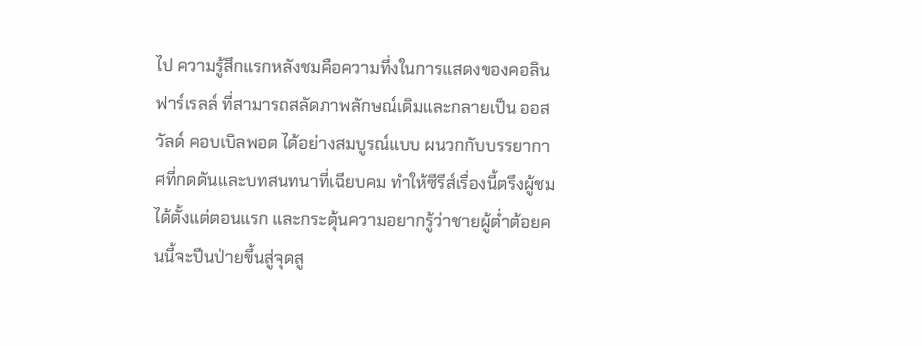ไป ความรู้สึกแรกหลังชมคือความทึ่งในการแสดงของคอลิน ฟาร์เรลล์ ที่สามารถสลัดภาพลักษณ์เดิมและกลายเป็น ออสวัลด์ คอบเบิลพอต ได้อย่างสมบูรณ์แบบ ผนวกกับบรรยากาศที่กดดันและบทสนทนาที่เฉียบคม ทำให้ซีรีส์เรื่องนี้ตรึงผู้ชมได้ตั้งแต่ตอนแรก และกระตุ้นความอยากรู้ว่าชายผู้ต่ำต้อยคนนี้จะปีนป่ายขึ้นสู่จุดสู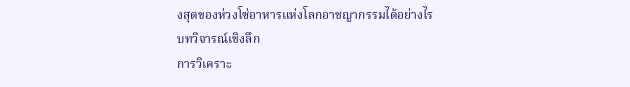งสุดของห่วงโซ่อาหารแห่งโลกอาชญากรรมได้อย่างไร
บทวิจารณ์เชิงลึก
การวิเคราะ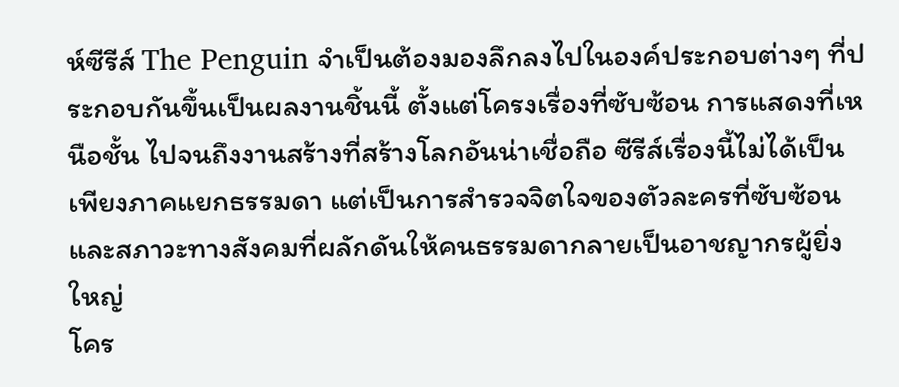ห์ซีรีส์ The Penguin จำเป็นต้องมองลึกลงไปในองค์ประกอบต่างๆ ที่ประกอบกันขึ้นเป็นผลงานชิ้นนี้ ตั้งแต่โครงเรื่องที่ซับซ้อน การแสดงที่เหนือชั้น ไปจนถึงงานสร้างที่สร้างโลกอันน่าเชื่อถือ ซีรีส์เรื่องนี้ไม่ได้เป็นเพียงภาคแยกธรรมดา แต่เป็นการสำรวจจิตใจของตัวละครที่ซับซ้อนและสภาวะทางสังคมที่ผลักดันให้คนธรรมดากลายเป็นอาชญากรผู้ยิ่งใหญ่
โคร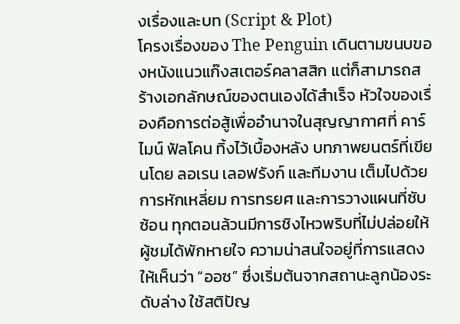งเรื่องและบท (Script & Plot)
โครงเรื่องของ The Penguin เดินตามขนบของหนังแนวแก๊งสเตอร์คลาสสิก แต่ก็สามารถสร้างเอกลักษณ์ของตนเองได้สำเร็จ หัวใจของเรื่องคือการต่อสู้เพื่ออำนาจในสุญญากาศที่ คาร์ไมน์ ฟัลโคน ทิ้งไว้เบื้องหลัง บทภาพยนตร์ที่เขียนโดย ลอเรน เลอฟรังก์ และทีมงาน เต็มไปด้วยการหักเหลี่ยม การทรยศ และการวางแผนที่ซับซ้อน ทุกตอนล้วนมีการชิงไหวพริบที่ไม่ปล่อยให้ผู้ชมได้พักหายใจ ความน่าสนใจอยู่ที่การแสดงให้เห็นว่า “ออซ” ซึ่งเริ่มต้นจากสถานะลูกน้องระดับล่าง ใช้สติปัญ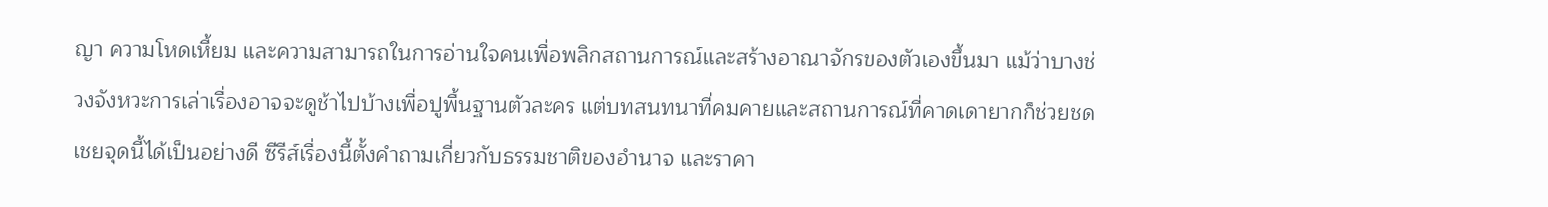ญา ความโหดเหี้ยม และความสามารถในการอ่านใจคนเพื่อพลิกสถานการณ์และสร้างอาณาจักรของตัวเองขึ้นมา แม้ว่าบางช่วงจังหวะการเล่าเรื่องอาจจะดูช้าไปบ้างเพื่อปูพื้นฐานตัวละคร แต่บทสนทนาที่คมคายและสถานการณ์ที่คาดเดายากก็ช่วยชดเชยจุดนี้ได้เป็นอย่างดี ซีรีส์เรื่องนี้ตั้งคำถามเกี่ยวกับธรรมชาติของอำนาจ และราคา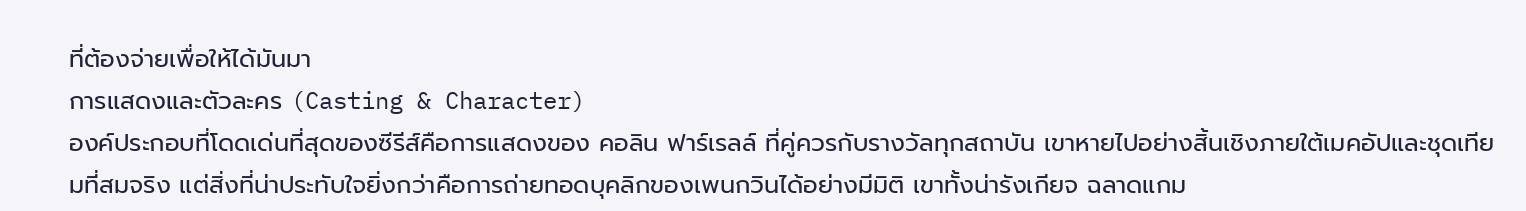ที่ต้องจ่ายเพื่อให้ได้มันมา
การแสดงและตัวละคร (Casting & Character)
องค์ประกอบที่โดดเด่นที่สุดของซีรีส์คือการแสดงของ คอลิน ฟาร์เรลล์ ที่คู่ควรกับรางวัลทุกสถาบัน เขาหายไปอย่างสิ้นเชิงภายใต้เมคอัปและชุดเทียมที่สมจริง แต่สิ่งที่น่าประทับใจยิ่งกว่าคือการถ่ายทอดบุคลิกของเพนกวินได้อย่างมีมิติ เขาทั้งน่ารังเกียจ ฉลาดแกม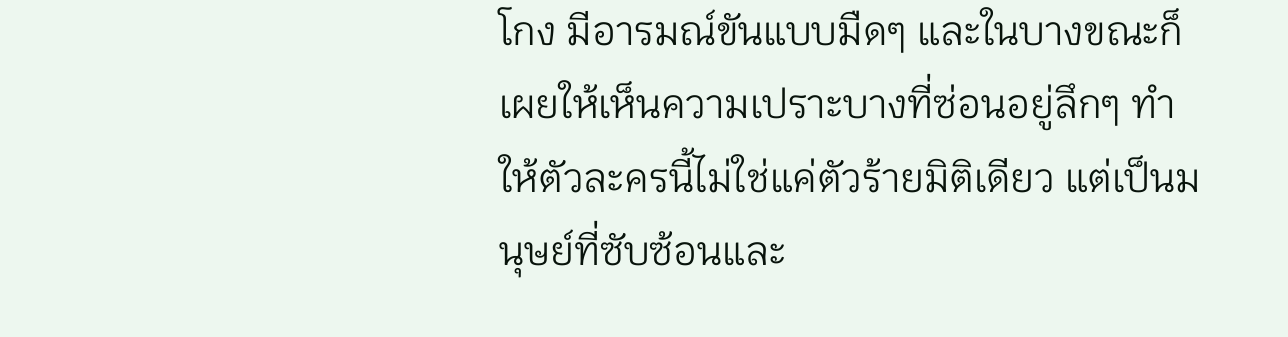โกง มีอารมณ์ขันแบบมืดๆ และในบางขณะก็เผยให้เห็นความเปราะบางที่ซ่อนอยู่ลึกๆ ทำให้ตัวละครนี้ไม่ใช่แค่ตัวร้ายมิติเดียว แต่เป็นมนุษย์ที่ซับซ้อนและ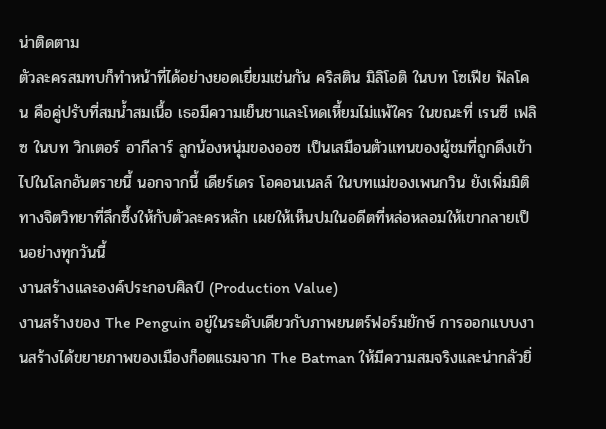น่าติดตาม
ตัวละครสมทบก็ทำหน้าที่ได้อย่างยอดเยี่ยมเช่นกัน คริสติน มิลิโอติ ในบท โซเฟีย ฟัลโคน คือคู่ปรับที่สมน้ำสมเนื้อ เธอมีความเย็นชาและโหดเหี้ยมไม่แพ้ใคร ในขณะที่ เรนซี เฟลิซ ในบท วิกเตอร์ อากีลาร์ ลูกน้องหนุ่มของออซ เป็นเสมือนตัวแทนของผู้ชมที่ถูกดึงเข้าไปในโลกอันตรายนี้ นอกจากนี้ เดียร์เดร โอคอนเนลล์ ในบทแม่ของเพนกวิน ยังเพิ่มมิติทางจิตวิทยาที่ลึกซึ้งให้กับตัวละครหลัก เผยให้เห็นปมในอดีตที่หล่อหลอมให้เขากลายเป็นอย่างทุกวันนี้
งานสร้างและองค์ประกอบศิลป์ (Production Value)
งานสร้างของ The Penguin อยู่ในระดับเดียวกับภาพยนตร์ฟอร์มยักษ์ การออกแบบงานสร้างได้ขยายภาพของเมืองก็อตแธมจาก The Batman ให้มีความสมจริงและน่ากลัวยิ่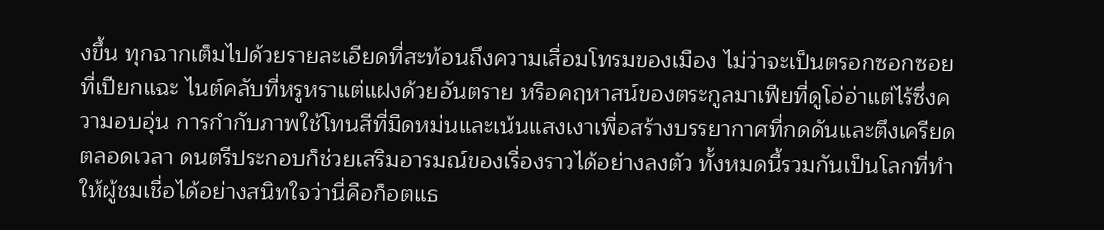งขึ้น ทุกฉากเต็มไปด้วยรายละเอียดที่สะท้อนถึงความเสื่อมโทรมของเมือง ไม่ว่าจะเป็นตรอกซอกซอยที่เปียกแฉะ ไนต์คลับที่หรูหราแต่แฝงด้วยอันตราย หรือคฤหาสน์ของตระกูลมาเฟียที่ดูโอ่อ่าแต่ไร้ซึ่งความอบอุ่น การกำกับภาพใช้โทนสีที่มืดหม่นและเน้นแสงเงาเพื่อสร้างบรรยากาศที่กดดันและตึงเครียดตลอดเวลา ดนตรีประกอบก็ช่วยเสริมอารมณ์ของเรื่องราวได้อย่างลงตัว ทั้งหมดนี้รวมกันเป็นโลกที่ทำให้ผู้ชมเชื่อได้อย่างสนิทใจว่านี่คือก็อตแธ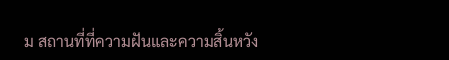ม สถานที่ที่ความฝันและความสิ้นหวัง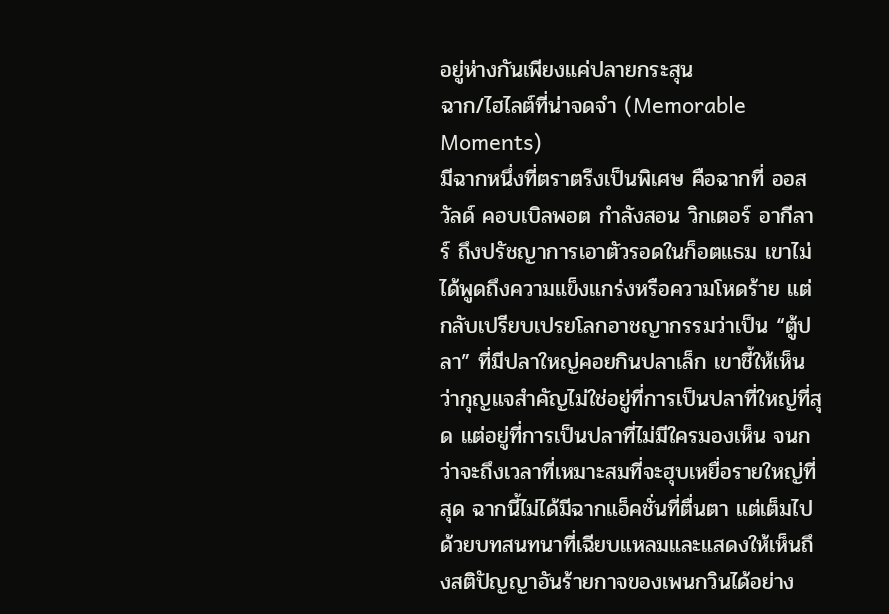อยู่ห่างกันเพียงแค่ปลายกระสุน
ฉาก/ไฮไลต์ที่น่าจดจำ (Memorable Moments)
มีฉากหนึ่งที่ตราตรึงเป็นพิเศษ คือฉากที่ ออสวัลด์ คอบเบิลพอต กำลังสอน วิกเตอร์ อากีลาร์ ถึงปรัชญาการเอาตัวรอดในก็อตแธม เขาไม่ได้พูดถึงความแข็งแกร่งหรือความโหดร้าย แต่กลับเปรียบเปรยโลกอาชญากรรมว่าเป็น “ตู้ปลา” ที่มีปลาใหญ่คอยกินปลาเล็ก เขาชี้ให้เห็นว่ากุญแจสำคัญไม่ใช่อยู่ที่การเป็นปลาที่ใหญ่ที่สุด แต่อยู่ที่การเป็นปลาที่ไม่มีใครมองเห็น จนกว่าจะถึงเวลาที่เหมาะสมที่จะฮุบเหยื่อรายใหญ่ที่สุด ฉากนี้ไม่ได้มีฉากแอ็คชั่นที่ตื่นตา แต่เต็มไปด้วยบทสนทนาที่เฉียบแหลมและแสดงให้เห็นถึงสติปัญญาอันร้ายกาจของเพนกวินได้อย่าง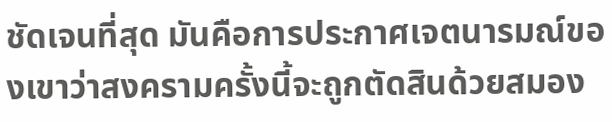ชัดเจนที่สุด มันคือการประกาศเจตนารมณ์ของเขาว่าสงครามครั้งนี้จะถูกตัดสินด้วยสมอง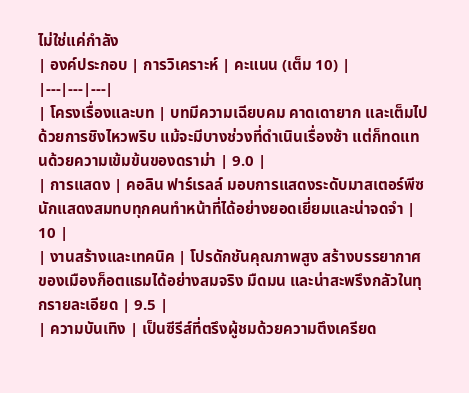ไม่ใช่แค่กำลัง
| องค์ประกอบ | การวิเคราะห์ | คะแนน (เต็ม 10) |
|---|---|---|
| โครงเรื่องและบท | บทมีความเฉียบคม คาดเดายาก และเต็มไปด้วยการชิงไหวพริบ แม้จะมีบางช่วงที่ดำเนินเรื่องช้า แต่ก็ทดแทนด้วยความเข้มข้นของดราม่า | 9.0 |
| การแสดง | คอลิน ฟาร์เรลล์ มอบการแสดงระดับมาสเตอร์พีซ นักแสดงสมทบทุกคนทำหน้าที่ได้อย่างยอดเยี่ยมและน่าจดจำ | 10 |
| งานสร้างและเทคนิค | โปรดักชันคุณภาพสูง สร้างบรรยากาศของเมืองก็อตแธมได้อย่างสมจริง มืดมน และน่าสะพรึงกลัวในทุกรายละเอียด | 9.5 |
| ความบันเทิง | เป็นซีรีส์ที่ตรึงผู้ชมด้วยความตึงเครียด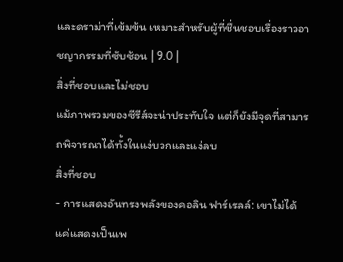และดราม่าที่เข้มข้น เหมาะสำหรับผู้ที่ชื่นชอบเรื่องราวอาชญากรรมที่ซับซ้อน | 9.0 |
สิ่งที่ชอบและไม่ชอบ
แม้ภาพรวมของซีรีส์จะน่าประทับใจ แต่ก็ยังมีจุดที่สามารถพิจารณาได้ทั้งในแง่บวกและแง่ลบ
สิ่งที่ชอบ
- การแสดงอันทรงพลังของคอลิน ฟาร์เรลล์: เขาไม่ได้แค่แสดงเป็นเพ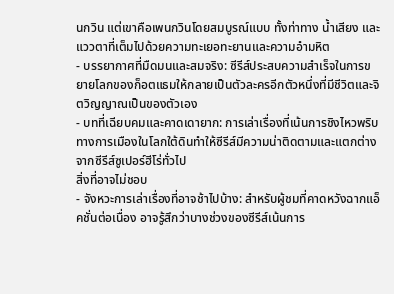นกวิน แต่เขาคือเพนกวินโดยสมบูรณ์แบบ ทั้งท่าทาง น้ำเสียง และแววตาที่เต็มไปด้วยความทะเยอทะยานและความอำมหิต
- บรรยากาศที่มืดมนและสมจริง: ซีรีส์ประสบความสำเร็จในการขยายโลกของก็อตแธมให้กลายเป็นตัวละครอีกตัวหนึ่งที่มีชีวิตและจิตวิญญาณเป็นของตัวเอง
- บทที่เฉียบคมและคาดเดายาก: การเล่าเรื่องที่เน้นการชิงไหวพริบทางการเมืองในโลกใต้ดินทำให้ซีรีส์มีความน่าติดตามและแตกต่างจากซีรีส์ซูเปอร์ฮีโร่ทั่วไป
สิ่งที่อาจไม่ชอบ
- จังหวะการเล่าเรื่องที่อาจช้าไปบ้าง: สำหรับผู้ชมที่คาดหวังฉากแอ็คชั่นต่อเนื่อง อาจรู้สึกว่าบางช่วงของซีรีส์เน้นการ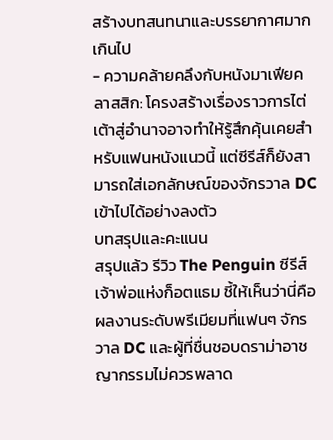สร้างบทสนทนาและบรรยากาศมากเกินไป
- ความคล้ายคลึงกับหนังมาเฟียคลาสสิก: โครงสร้างเรื่องราวการไต่เต้าสู่อำนาจอาจทำให้รู้สึกคุ้นเคยสำหรับแฟนหนังแนวนี้ แต่ซีรีส์ก็ยังสามารถใส่เอกลักษณ์ของจักรวาล DC เข้าไปได้อย่างลงตัว
บทสรุปและคะแนน
สรุปแล้ว รีวิว The Penguin ซีรีส์เจ้าพ่อแห่งก็อตแธม ชี้ให้เห็นว่านี่คือผลงานระดับพรีเมียมที่แฟนๆ จักรวาล DC และผู้ที่ชื่นชอบดราม่าอาชญากรรมไม่ควรพลาด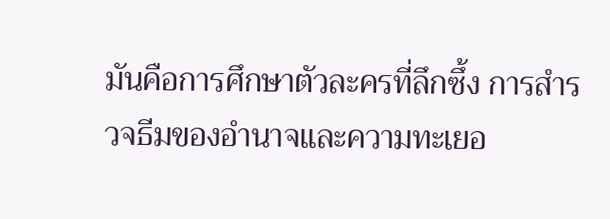มันคือการศึกษาตัวละครที่ลึกซึ้ง การสำรวจธีมของอำนาจและความทะเยอ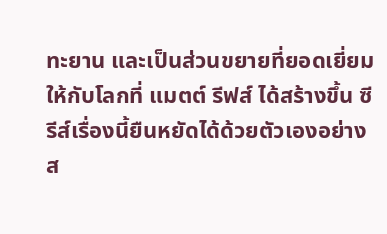ทะยาน และเป็นส่วนขยายที่ยอดเยี่ยมให้กับโลกที่ แมตต์ รีฟส์ ได้สร้างขึ้น ซีรีส์เรื่องนี้ยืนหยัดได้ด้วยตัวเองอย่างส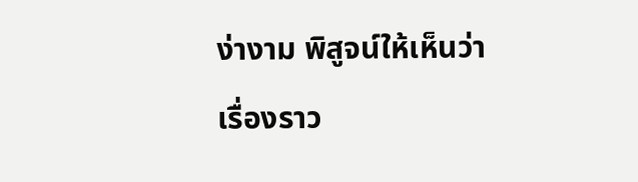ง่างาม พิสูจน์ให้เห็นว่าเรื่องราว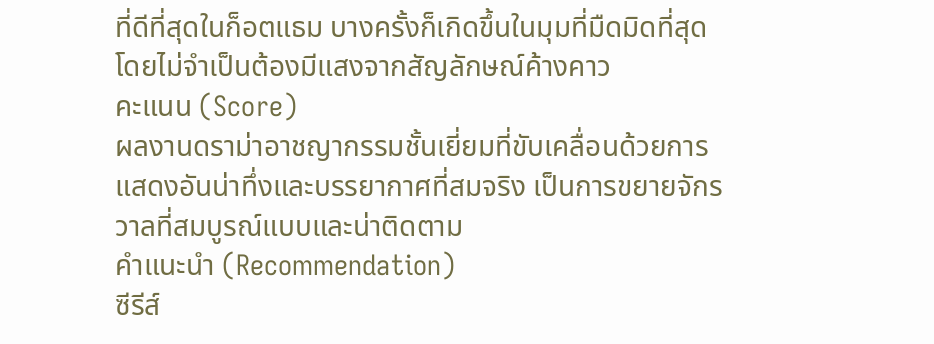ที่ดีที่สุดในก็อตแธม บางครั้งก็เกิดขึ้นในมุมที่มืดมิดที่สุด โดยไม่จำเป็นต้องมีแสงจากสัญลักษณ์ค้างคาว
คะแนน (Score)
ผลงานดราม่าอาชญากรรมชั้นเยี่ยมที่ขับเคลื่อนด้วยการแสดงอันน่าทึ่งและบรรยากาศที่สมจริง เป็นการขยายจักรวาลที่สมบูรณ์แบบและน่าติดตาม
คำแนะนำ (Recommendation)
ซีรีส์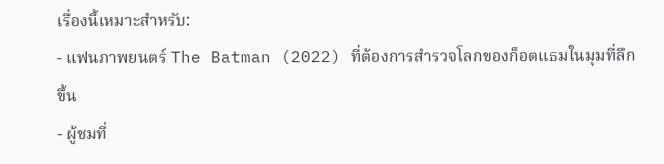เรื่องนี้เหมาะสำหรับ:
- แฟนภาพยนตร์ The Batman (2022) ที่ต้องการสำรวจโลกของก็อตแธมในมุมที่ลึกขึ้น
- ผู้ชมที่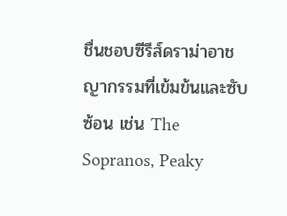ชื่นชอบซีรีส์ดราม่าอาชญากรรมที่เข้มข้นและซับซ้อน เช่น The Sopranos, Peaky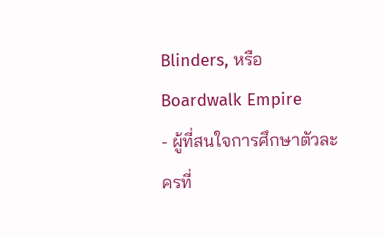Blinders, หรือ Boardwalk Empire
- ผู้ที่สนใจการศึกษาตัวละครที่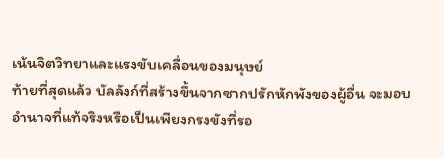เน้นจิตวิทยาและแรงขับเคลื่อนของมนุษย์
ท้ายที่สุดแล้ว บัลลังก์ที่สร้างขึ้นจากซากปรักหักพังของผู้อื่น จะมอบอำนาจที่แท้จริงหรือเป็นเพียงกรงขังที่รอ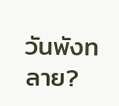วันพังทลาย?